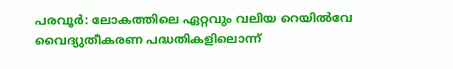പരവൂർ: ലോകത്തിലെ ഏറ്റവും വലിയ റെയിൽവേ വൈദ്യുതീകരണ പദ്ധതികളിലൊന്ന്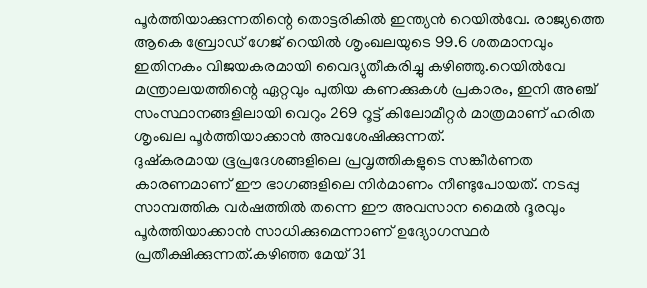പൂർത്തിയാക്കുന്നതിന്റെ തൊട്ടരികിൽ ഇന്ത്യൻ റെയിൽവേ. രാജ്യത്തെ ആകെ ബ്രോഡ് ഗേജ് റെയിൽ ശൃംഖലയുടെ 99.6 ശതമാനവും ഇതിനകം വിജയകരമായി വൈദ്യുതീകരിച്ചു കഴിഞ്ഞു.റെയിൽവേ മന്ത്രാലയത്തിന്റെ ഏറ്റവും പുതിയ കണക്കുകൾ പ്രകാരം, ഇനി അഞ്ച് സംസ്ഥാനങ്ങളിലായി വെറും 269 റൂട്ട് കിലോമീറ്റർ മാത്രമാണ് ഹരിത ശൃംഖല പൂർത്തിയാക്കാൻ അവശേഷിക്കുന്നത്.
ദുഷ്കരമായ ഭൂപ്രദേശങ്ങളിലെ പ്രവൃത്തികളുടെ സങ്കീർണത കാരണമാണ് ഈ ഭാഗങ്ങളിലെ നിർമാണം നീണ്ടുപോയത്. നടപ്പു സാമ്പത്തിക വർഷത്തിൽ തന്നെ ഈ അവസാന മൈൽ ദൂരവും പൂർത്തിയാക്കാൻ സാധിക്കുമെന്നാണ് ഉദ്യോഗസ്ഥർ പ്രതീക്ഷിക്കുന്നത്.കഴിഞ്ഞ മേയ് 31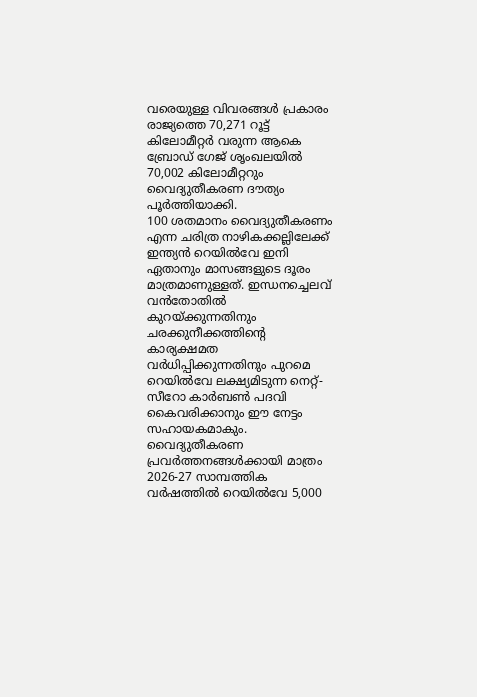വരെയുള്ള വിവരങ്ങൾ പ്രകാരം രാജ്യത്തെ 70,271 റൂട്ട് കിലോമീറ്റർ വരുന്ന ആകെ ബ്രോഡ് ഗേജ് ശൃംഖലയിൽ 70,002 കിലോമീറ്ററും വൈദ്യുതീകരണ ദൗത്യം പൂർത്തിയാക്കി.
100 ശതമാനം വൈദ്യുതീകരണം എന്ന ചരിത്ര നാഴികക്കല്ലിലേക്ക് ഇന്ത്യൻ റെയിൽവേ ഇനി ഏതാനും മാസങ്ങളുടെ ദൂരം മാത്രമാണുള്ളത്. ഇന്ധനച്ചെലവ് വൻതോതിൽ കുറയ്ക്കുന്നതിനും ചരക്കുനീക്കത്തിന്റെ കാര്യക്ഷമത വർധിപ്പിക്കുന്നതിനും പുറമെ റെയിൽവേ ലക്ഷ്യമിടുന്ന നെറ്റ്-സീറോ കാർബൺ പദവി കൈവരിക്കാനും ഈ നേട്ടം സഹായകമാകും.
വൈദ്യുതീകരണ പ്രവർത്തനങ്ങൾക്കായി മാത്രം 2026-27 സാമ്പത്തിക വർഷത്തിൽ റെയിൽവേ 5,000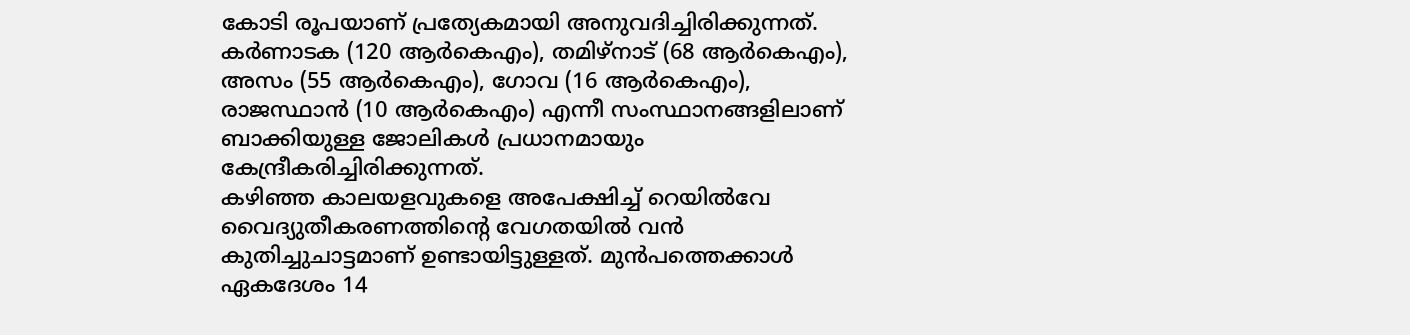കോടി രൂപയാണ് പ്രത്യേകമായി അനുവദിച്ചിരിക്കുന്നത്. കർണാടക (120 ആർകെഎം), തമിഴ്നാട് (68 ആർകെഎം), അസം (55 ആർകെഎം), ഗോവ (16 ആർകെഎം), രാജസ്ഥാൻ (10 ആർകെഎം) എന്നീ സംസ്ഥാനങ്ങളിലാണ് ബാക്കിയുള്ള ജോലികൾ പ്രധാനമായും കേന്ദ്രീകരിച്ചിരിക്കുന്നത്.
കഴിഞ്ഞ കാലയളവുകളെ അപേക്ഷിച്ച് റെയിൽവേ വൈദ്യുതീകരണത്തിന്റെ വേഗതയിൽ വൻ കുതിച്ചുചാട്ടമാണ് ഉണ്ടായിട്ടുള്ളത്. മുൻപത്തെക്കാൾ ഏകദേശം 14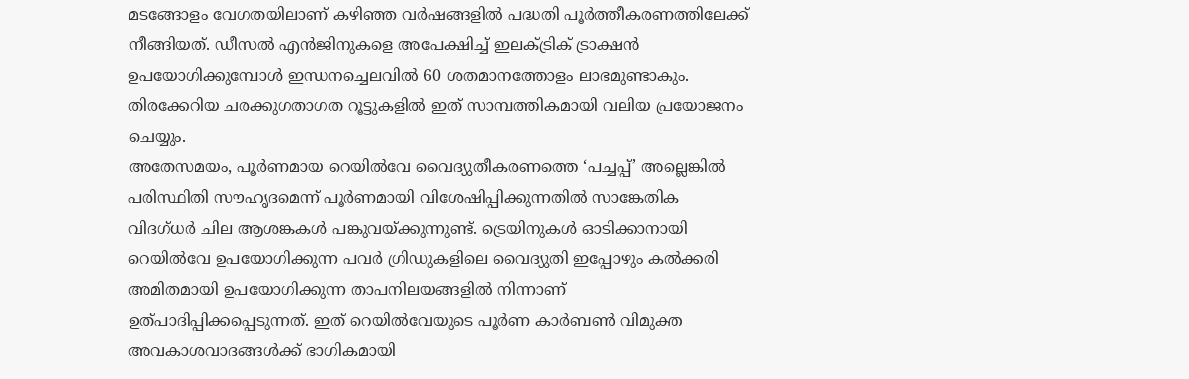മടങ്ങോളം വേഗതയിലാണ് കഴിഞ്ഞ വർഷങ്ങളിൽ പദ്ധതി പൂർത്തീകരണത്തിലേക്ക് നീങ്ങിയത്. ഡീസൽ എൻജിനുകളെ അപേക്ഷിച്ച് ഇലക്ട്രിക് ട്രാക്ഷൻ ഉപയോഗിക്കുമ്പോൾ ഇന്ധനച്ചെലവിൽ 60 ശതമാനത്തോളം ലാഭമുണ്ടാകും. തിരക്കേറിയ ചരക്കുഗതാഗത റൂട്ടുകളിൽ ഇത് സാമ്പത്തികമായി വലിയ പ്രയോജനം ചെയ്യും.
അതേസമയം, പൂർണമായ റെയിൽവേ വൈദ്യുതീകരണത്തെ ‘പച്ചപ്പ്’ അല്ലെങ്കിൽ പരിസ്ഥിതി സൗഹൃദമെന്ന് പൂർണമായി വിശേഷിപ്പിക്കുന്നതിൽ സാങ്കേതിക വിദഗ്ധർ ചില ആശങ്കകൾ പങ്കുവയ്ക്കുന്നുണ്ട്. ട്രെയിനുകൾ ഓടിക്കാനായി റെയിൽവേ ഉപയോഗിക്കുന്ന പവർ ഗ്രിഡുകളിലെ വൈദ്യുതി ഇപ്പോഴും കൽക്കരി അമിതമായി ഉപയോഗിക്കുന്ന താപനിലയങ്ങളിൽ നിന്നാണ് ഉത്പാദിപ്പിക്കപ്പെടുന്നത്. ഇത് റെയിൽവേയുടെ പൂർണ കാർബൺ വിമുക്ത അവകാശവാദങ്ങൾക്ക് ഭാഗികമായി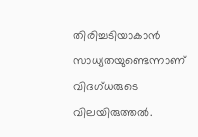തിരിച്ചടിയാകാൻ സാധ്യതയുണ്ടെന്നാണ് വിദഗ്ധരുടെ വിലയിരുത്തൽ.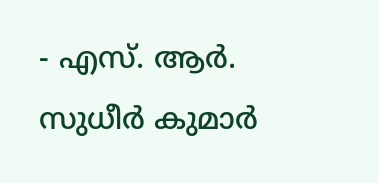- എസ്. ആർ. സുധീർ കുമാർ